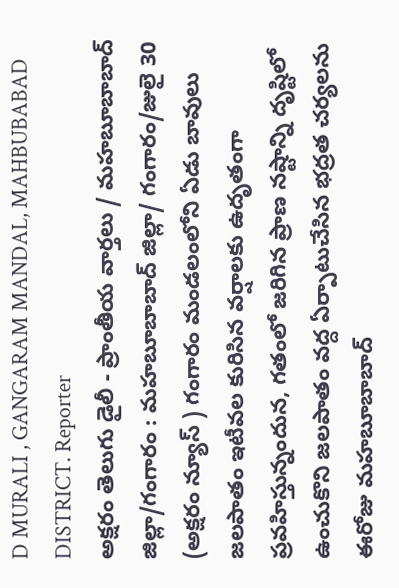D MURALI , GANGARAM MANDAL, MAHBUBABAD DISTRICT. Reporter
అక్షరం తెలుగు డైలీ - ప్రాంతీయ వార్తలు / మహబూబాబాద్ జిల్లా/గంగారం : మహబూబాబాద్ జిల్లా/ గంగారం/జులై 30 (అక్షరం న్యూస్ ) గంగారం మండలంలోని ఏడు బావులు జలపాతం ఇటీవల కురిసిన వర్షాలకు ఉదృతంగా ప్రవహిస్తున్నందున, గతంలో జరిగిన ప్రాణ నష్టాన్ని దృష్టిలో ఉంచుకొని జలపాతం వద్ద ఏర్పాటుచేసిన భద్రత చర్యలను ఈరోజు మహబూబాబాద్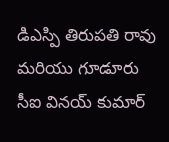డిఎస్పి తిరుపతి రావు మరియు గూడూరు సీఐ వినయ్ కుమార్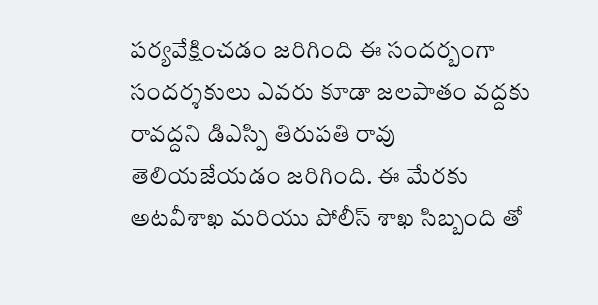పర్యవేక్షించడం జరిగింది ఈ సందర్బంగా సందర్శకులు ఎవరు కూడా జలపాతం వద్దకు రావద్దని డిఎస్పి తిరుపతి రావు తెలియజేయడం జరిగింది. ఈ మేరకు అటవీశాఖ మరియు పోలీస్ శాఖ సిబ్బంది తో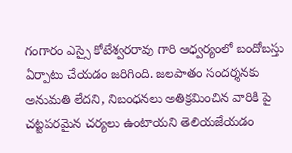గంగారం ఎస్సై కోటేశ్వరరావు గారి ఆధ్వర్యంలో బందోబస్తు ఏర్పాటు చేయడం జరిగింది. జలపాతం సందర్శనకు అనుమతి లేదని, నిబంధనలు అతిక్రమించిన వారికి పై చట్టపరమైన చర్యలు ఉంటాయని తెలియజేయడం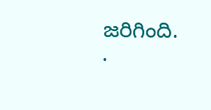జరిగింది.
.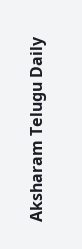Aksharam Telugu Daily